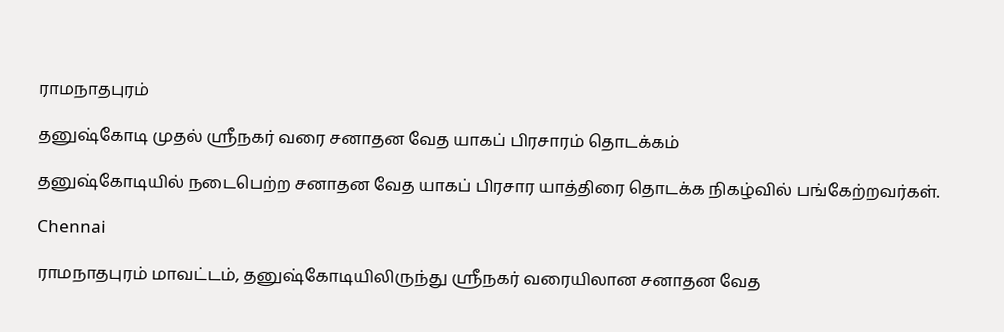ராமநாதபுரம்

தனுஷ்கோடி முதல் ஸ்ரீநகர் வரை சனாதன வேத யாகப் பிரசாரம் தொடக்கம்

தனுஷ்கோடியில் நடைபெற்ற சனாதன வேத யாகப் பிரசார யாத்திரை தொடக்க நிகழ்வில் பங்கேற்றவர்கள்.

Chennai

ராமநாதபுரம் மாவட்டம், தனுஷ்கோடியிலிருந்து ஸ்ரீநகர் வரையிலான சனாதன வேத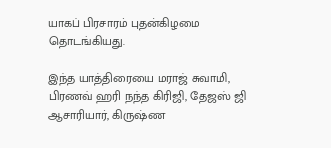யாகப் பிரசாரம் புதன்கிழமை தொடங்கியது.

இந்த யாத்திரையை மராஜ் சுவாமி, பிரணவ் ஹரி நந்த கிரிஜி, தேஜஸ் ஜி ஆசாரியார், கிருஷ்ண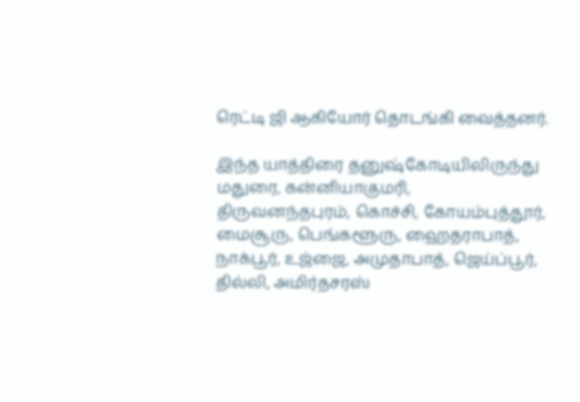ரெட்டி ஜி ஆகியோர் தொடங்கி வைத்தனர்.

இந்த யாத்திரை தனுஷ்கோடியிலிருந்து மதுரை, கன்னியாகுமரி, திருவனந்தபுரம், கொச்சி, கோயம்புத்தூர், மைசூரு, பெங்களூரு, ஹைதராபாத், நாக்பூர், உஜ்ஜை, அமுதாபாத், ஜெய்ப்பூர், தில்லி, அமிர்தசரஸ்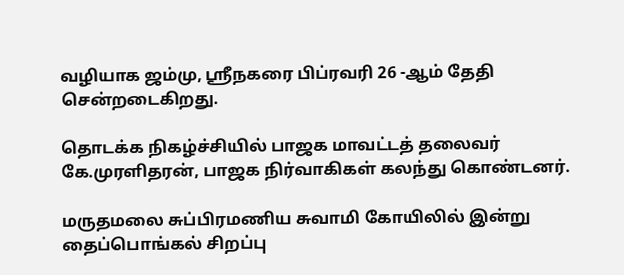வழியாக ஜம்மு, ஸ்ரீநகரை பிப்ரவரி 26 -ஆம் தேதி சென்றடைகிறது.

தொடக்க நிகழ்ச்சியில் பாஜக மாவட்டத் தலைவர் கே.முரளிதரன், பாஜக நிர்வாகிகள் கலந்து கொண்டனர்.

மருதமலை சுப்பிரமணிய சுவாமி கோயிலில் இன்று தைப்பொங்கல் சிறப்பு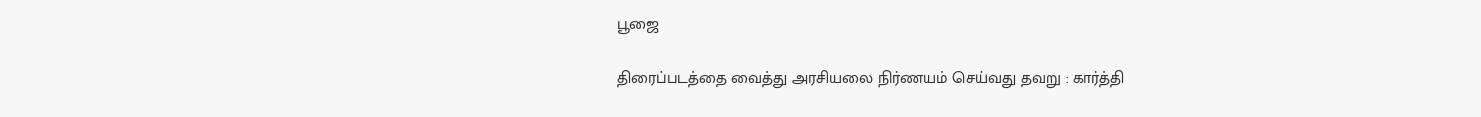பூஜை

திரைப்படத்தை வைத்து அரசியலை நிர்ணயம் செய்வது தவறு : கார்த்தி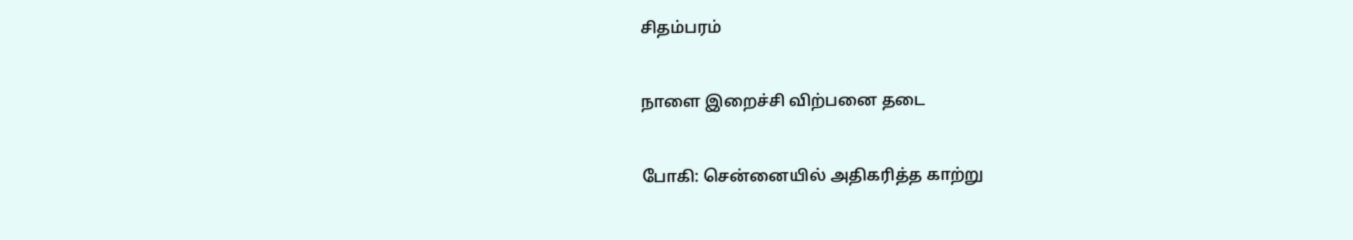சிதம்பரம்

நாளை இறைச்சி விற்பனை தடை

போகி: சென்னையில் அதிகரித்த காற்று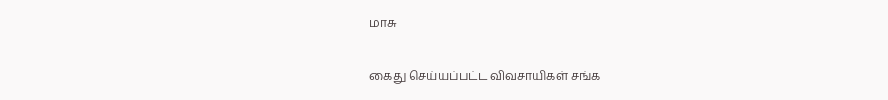மாசு

கைது செய்யப்பட்ட விவசாயிகள் சங்க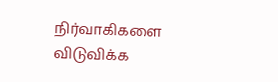நிர்வாகிகளை விடுவிக்க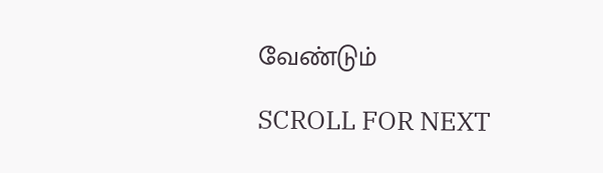வேண்டும்

SCROLL FOR NEXT